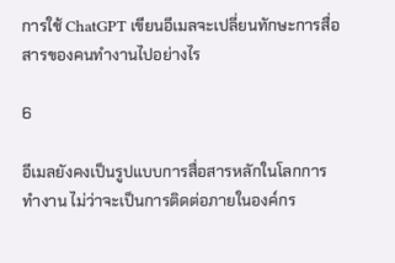การใช้ ChatGPT เขียนอีเมลจะเปลี่ยนทักษะการสื่อสารของคนทำงานไปอย่างไร

6

อีเมลยังคงเป็นรูปแบบการสื่อสารหลักในโลกการทำงาน ไม่ว่าจะเป็นการติดต่อภายในองค์กร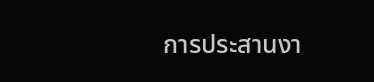การประสานงา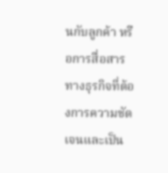นกับลูกค้า หรือการสื่อสารทางธุรกิจที่ต้องการความชัดเจนและเป็น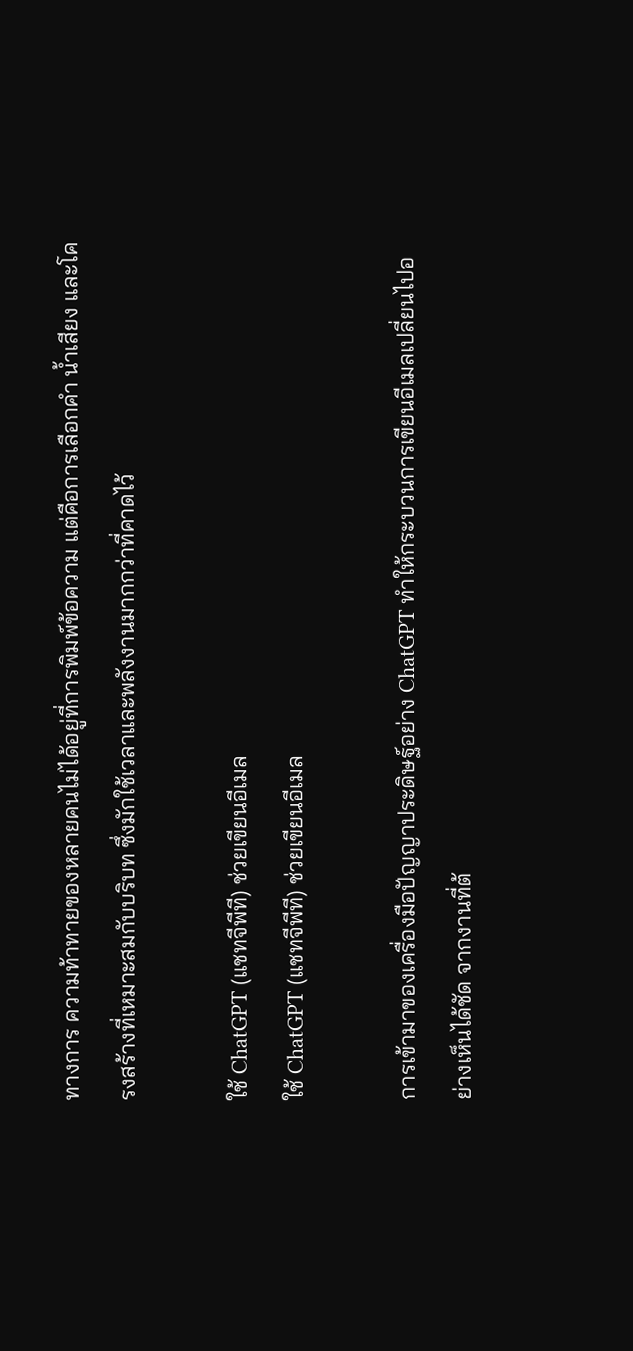ทางการ ความท้าทายของหลายคนไม่ได้อยู่ที่การพิมพ์ข้อความ แต่คือการเลือกคำ น้ำเสียง และโครงสร้างที่เหมาะสมกับบริบท ซึ่งมักใช้เวลาและพลังงานมากกว่าที่คาดไว้

ใช้ ChatGPT (แชทจีพีที) ช่วยเขียนอีเมล
ใช้ ChatGPT (แชทจีพีที) ช่วยเขียนอีเมล

การเข้ามาของเครื่องมือปัญญาประดิษฐ์อย่าง ChatGPT ทำให้กระบวนการเขียนอีเมลเปลี่ยนไปอย่างเห็นได้ชัด จากงานที่ต้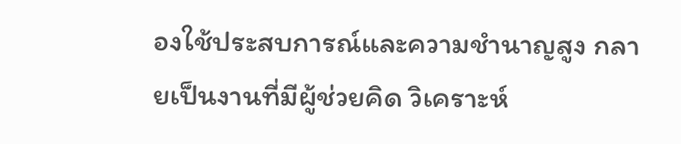องใช้ประสบการณ์และความชำนาญสูง กลายเป็นงานที่มีผู้ช่วยคิด วิเคราะห์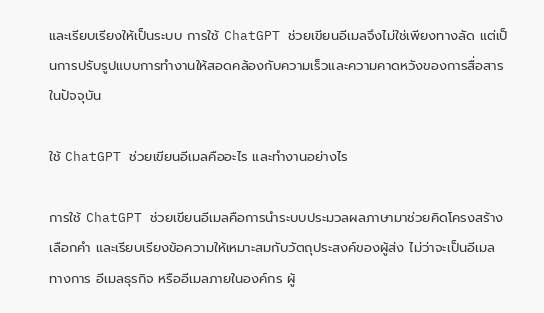และเรียบเรียงให้เป็นระบบ การใช้ ChatGPT ช่วยเขียนอีเมลจึงไม่ใช่เพียงทางลัด แต่เป็นการปรับรูปแบบการทำงานให้สอดคล้องกับความเร็วและความคาดหวังของการสื่อสารในปัจจุบัน

ใช้ ChatGPT ช่วยเขียนอีเมลคืออะไร และทำงานอย่างไร

การใช้ ChatGPT ช่วยเขียนอีเมลคือการนำระบบประมวลผลภาษามาช่วยคิดโครงสร้าง เลือกคำ และเรียบเรียงข้อความให้เหมาะสมกับวัตถุประสงค์ของผู้ส่ง ไม่ว่าจะเป็นอีเมลทางการ อีเมลธุรกิจ หรืออีเมลภายในองค์กร ผู้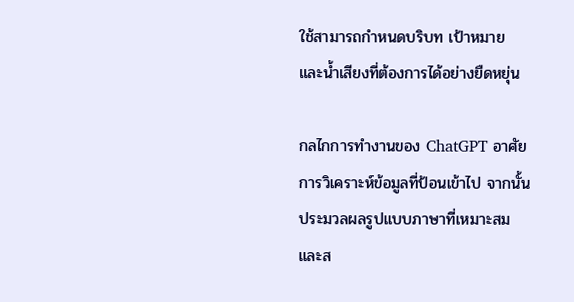ใช้สามารถกำหนดบริบท เป้าหมาย และน้ำเสียงที่ต้องการได้อย่างยืดหยุ่น

กลไกการทำงานของ ChatGPT อาศัยการวิเคราะห์ข้อมูลที่ป้อนเข้าไป จากนั้นประมวลผลรูปแบบภาษาที่เหมาะสมและส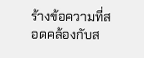ร้างข้อความที่สอดคล้องกับส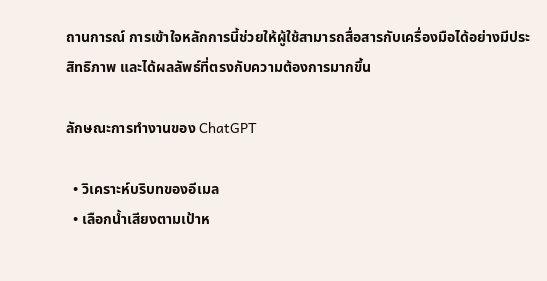ถานการณ์ การเข้าใจหลักการนี้ช่วยให้ผู้ใช้สามารถสื่อสารกับเครื่องมือได้อย่างมีประสิทธิภาพ และได้ผลลัพธ์ที่ตรงกับความต้องการมากขึ้น

ลักษณะการทำงานของ ChatGPT

  • วิเคราะห์บริบทของอีเมล
  • เลือกน้ำเสียงตามเป้าห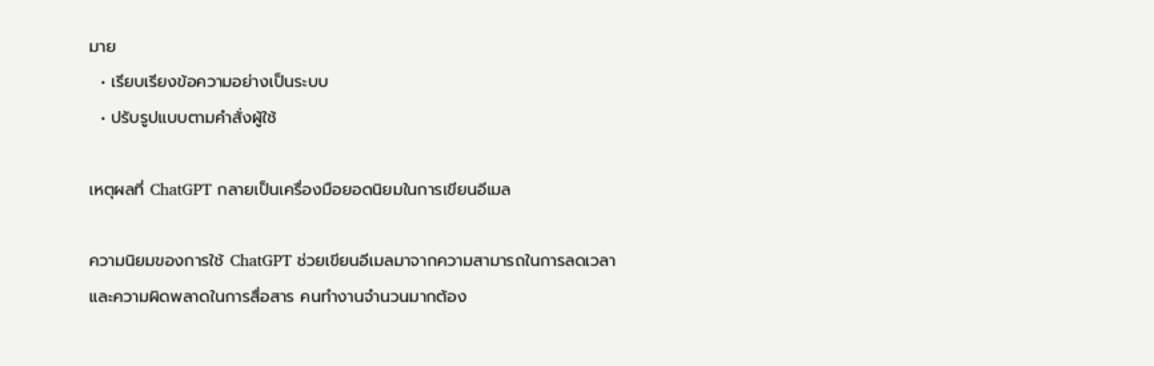มาย
  • เรียบเรียงข้อความอย่างเป็นระบบ
  • ปรับรูปแบบตามคำสั่งผู้ใช้

เหตุผลที่ ChatGPT กลายเป็นเครื่องมือยอดนิยมในการเขียนอีเมล

ความนิยมของการใช้ ChatGPT ช่วยเขียนอีเมลมาจากความสามารถในการลดเวลาและความผิดพลาดในการสื่อสาร คนทำงานจำนวนมากต้อง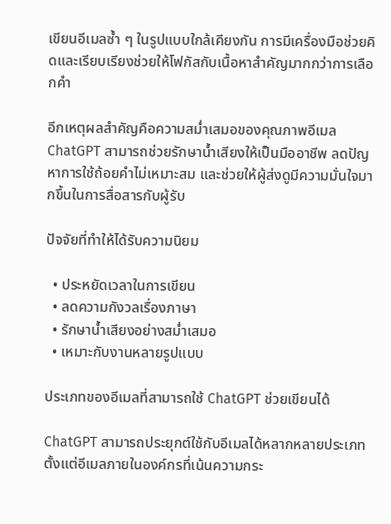เขียนอีเมลซ้ำ ๆ ในรูปแบบใกล้เคียงกัน การมีเครื่องมือช่วยคิดและเรียบเรียงช่วยให้โฟกัสกับเนื้อหาสำคัญมากกว่าการเลือกคำ

อีกเหตุผลสำคัญคือความสม่ำเสมอของคุณภาพอีเมล ChatGPT สามารถช่วยรักษาน้ำเสียงให้เป็นมืออาชีพ ลดปัญหาการใช้ถ้อยคำไม่เหมาะสม และช่วยให้ผู้ส่งดูมีความมั่นใจมากขึ้นในการสื่อสารกับผู้รับ

ปัจจัยที่ทำให้ได้รับความนิยม

  • ประหยัดเวลาในการเขียน
  • ลดความกังวลเรื่องภาษา
  • รักษาน้ำเสียงอย่างสม่ำเสมอ
  • เหมาะกับงานหลายรูปแบบ

ประเภทของอีเมลที่สามารถใช้ ChatGPT ช่วยเขียนได้

ChatGPT สามารถประยุกต์ใช้กับอีเมลได้หลากหลายประเภท ตั้งแต่อีเมลภายในองค์กรที่เน้นความกระ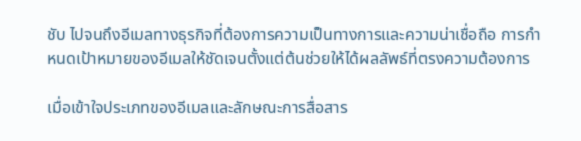ชับ ไปจนถึงอีเมลทางธุรกิจที่ต้องการความเป็นทางการและความน่าเชื่อถือ การกำหนดเป้าหมายของอีเมลให้ชัดเจนตั้งแต่ต้นช่วยให้ได้ผลลัพธ์ที่ตรงความต้องการ

เมื่อเข้าใจประเภทของอีเมลและลักษณะการสื่อสาร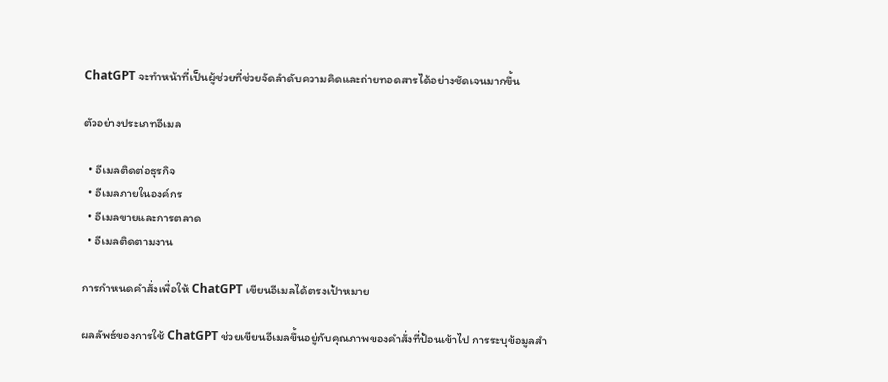ChatGPT จะทำหน้าที่เป็นผู้ช่วยที่ช่วยจัดลำดับความคิดและถ่ายทอดสารได้อย่างชัดเจนมากขึ้น

ตัวอย่างประเภทอีเมล

  • อีเมลติดต่อธุรกิจ
  • อีเมลภายในองค์กร
  • อีเมลขายและการตลาด
  • อีเมลติดตามงาน

การกำหนดคำสั่งเพื่อให้ ChatGPT เขียนอีเมลได้ตรงเป้าหมาย

ผลลัพธ์ของการใช้ ChatGPT ช่วยเขียนอีเมลขึ้นอยู่กับคุณภาพของคำสั่งที่ป้อนเข้าไป การระบุข้อมูลสำ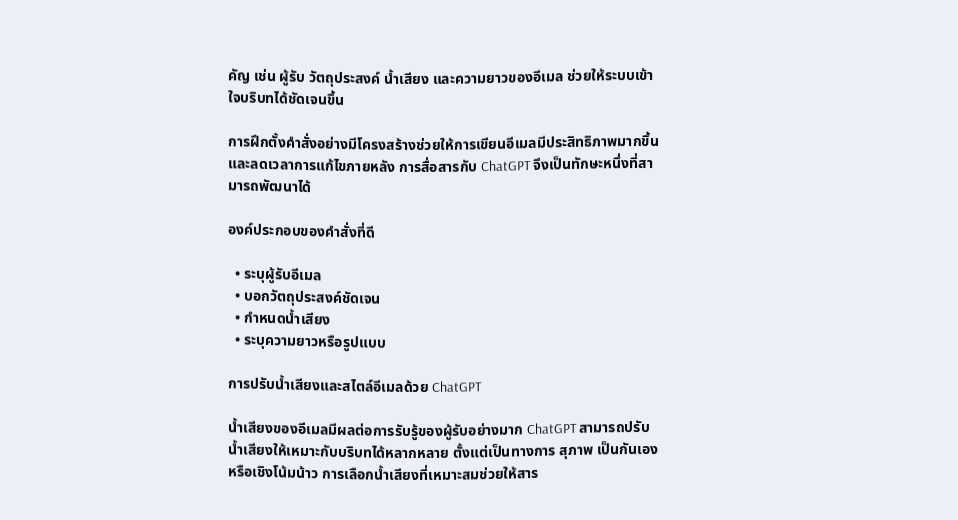คัญ เช่น ผู้รับ วัตถุประสงค์ น้ำเสียง และความยาวของอีเมล ช่วยให้ระบบเข้าใจบริบทได้ชัดเจนขึ้น

การฝึกตั้งคำสั่งอย่างมีโครงสร้างช่วยให้การเขียนอีเมลมีประสิทธิภาพมากขึ้น และลดเวลาการแก้ไขภายหลัง การสื่อสารกับ ChatGPT จึงเป็นทักษะหนึ่งที่สามารถพัฒนาได้

องค์ประกอบของคำสั่งที่ดี

  • ระบุผู้รับอีเมล
  • บอกวัตถุประสงค์ชัดเจน
  • กำหนดน้ำเสียง
  • ระบุความยาวหรือรูปแบบ

การปรับน้ำเสียงและสไตล์อีเมลด้วย ChatGPT

น้ำเสียงของอีเมลมีผลต่อการรับรู้ของผู้รับอย่างมาก ChatGPT สามารถปรับน้ำเสียงให้เหมาะกับบริบทได้หลากหลาย ตั้งแต่เป็นทางการ สุภาพ เป็นกันเอง หรือเชิงโน้มน้าว การเลือกน้ำเสียงที่เหมาะสมช่วยให้สาร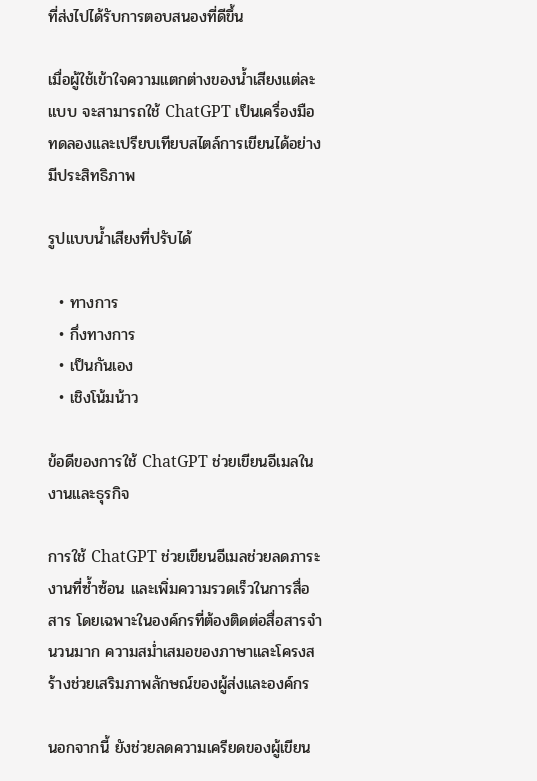ที่ส่งไปได้รับการตอบสนองที่ดีขึ้น

เมื่อผู้ใช้เข้าใจความแตกต่างของน้ำเสียงแต่ละแบบ จะสามารถใช้ ChatGPT เป็นเครื่องมือทดลองและเปรียบเทียบสไตล์การเขียนได้อย่างมีประสิทธิภาพ

รูปแบบน้ำเสียงที่ปรับได้

  • ทางการ
  • กึ่งทางการ
  • เป็นกันเอง
  • เชิงโน้มน้าว

ข้อดีของการใช้ ChatGPT ช่วยเขียนอีเมลในงานและธุรกิจ

การใช้ ChatGPT ช่วยเขียนอีเมลช่วยลดภาระงานที่ซ้ำซ้อน และเพิ่มความรวดเร็วในการสื่อสาร โดยเฉพาะในองค์กรที่ต้องติดต่อสื่อสารจำนวนมาก ความสม่ำเสมอของภาษาและโครงสร้างช่วยเสริมภาพลักษณ์ของผู้ส่งและองค์กร

นอกจากนี้ ยังช่วยลดความเครียดของผู้เขียน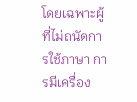โดยเฉพาะผู้ที่ไม่ถนัดการใช้ภาษา การมีเครื่อง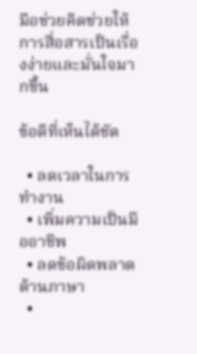มือช่วยคิดช่วยให้การสื่อสารเป็นเรื่องง่ายและมั่นใจมากขึ้น

ข้อดีที่เห็นได้ชัด

  • ลดเวลาในการทำงาน
  • เพิ่มความเป็นมืออาชีพ
  • ลดข้อผิดพลาดด้านภาษา
  •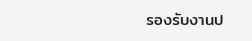รองรับงานป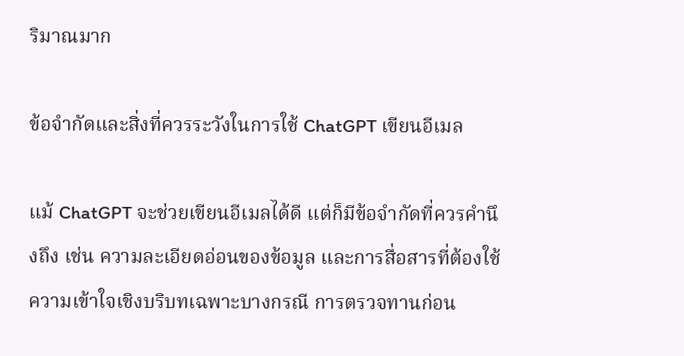ริมาณมาก

ข้อจำกัดและสิ่งที่ควรระวังในการใช้ ChatGPT เขียนอีเมล

แม้ ChatGPT จะช่วยเขียนอีเมลได้ดี แต่ก็มีข้อจำกัดที่ควรคำนึงถึง เช่น ความละเอียดอ่อนของข้อมูล และการสื่อสารที่ต้องใช้ความเข้าใจเชิงบริบทเฉพาะบางกรณี การตรวจทานก่อน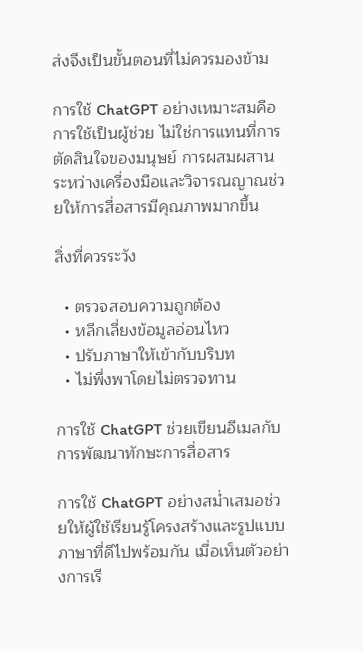ส่งจึงเป็นขั้นตอนที่ไม่ควรมองข้าม

การใช้ ChatGPT อย่างเหมาะสมคือการใช้เป็นผู้ช่วย ไม่ใช่การแทนที่การตัดสินใจของมนุษย์ การผสมผสานระหว่างเครื่องมือและวิจารณญาณช่วยให้การสื่อสารมีคุณภาพมากขึ้น

สิ่งที่ควรระวัง

  • ตรวจสอบความถูกต้อง
  • หลีกเลี่ยงข้อมูลอ่อนไหว
  • ปรับภาษาให้เข้ากับบริบท
  • ไม่พึ่งพาโดยไม่ตรวจทาน

การใช้ ChatGPT ช่วยเขียนอีเมลกับการพัฒนาทักษะการสื่อสาร

การใช้ ChatGPT อย่างสม่ำเสมอช่วยให้ผู้ใช้เรียนรู้โครงสร้างและรูปแบบภาษาที่ดีไปพร้อมกัน เมื่อเห็นตัวอย่างการเรี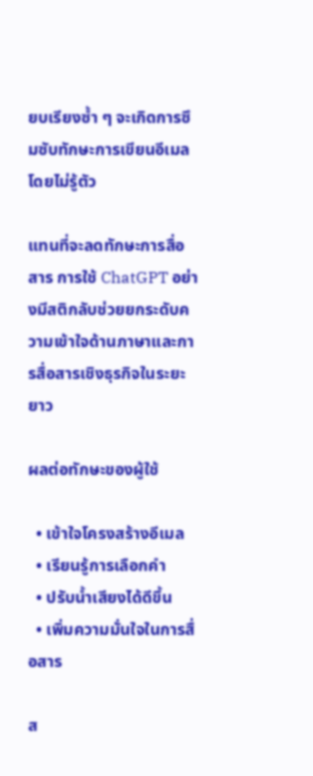ยบเรียงซ้ำ ๆ จะเกิดการซึมซับทักษะการเขียนอีเมลโดยไม่รู้ตัว

แทนที่จะลดทักษะการสื่อสาร การใช้ ChatGPT อย่างมีสติกลับช่วยยกระดับความเข้าใจด้านภาษาและการสื่อสารเชิงธุรกิจในระยะยาว

ผลต่อทักษะของผู้ใช้

  • เข้าใจโครงสร้างอีเมล
  • เรียนรู้การเลือกคำ
  • ปรับน้ำเสียงได้ดีขึ้น
  • เพิ่มความมั่นใจในการสื่อสาร

ส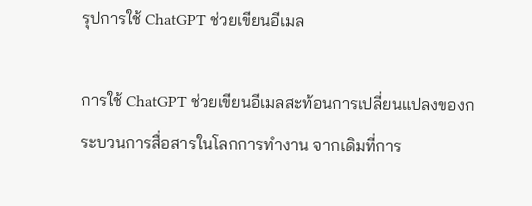รุปการใช้ ChatGPT ช่วยเขียนอีเมล

การใช้ ChatGPT ช่วยเขียนอีเมลสะท้อนการเปลี่ยนแปลงของกระบวนการสื่อสารในโลกการทำงาน จากเดิมที่การ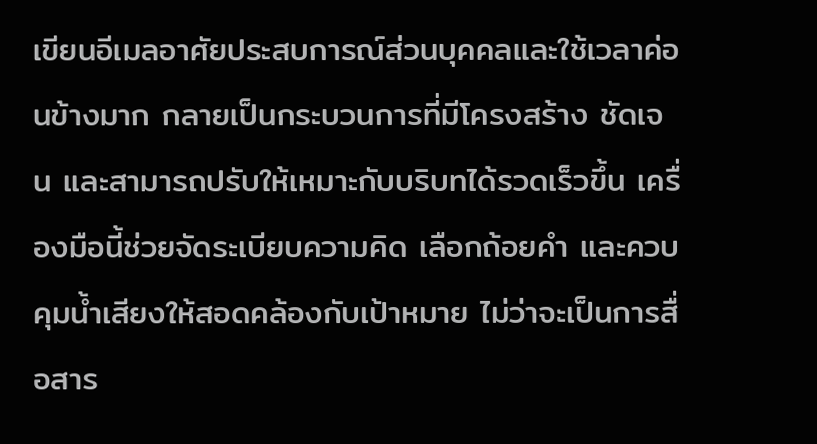เขียนอีเมลอาศัยประสบการณ์ส่วนบุคคลและใช้เวลาค่อนข้างมาก กลายเป็นกระบวนการที่มีโครงสร้าง ชัดเจน และสามารถปรับให้เหมาะกับบริบทได้รวดเร็วขึ้น เครื่องมือนี้ช่วยจัดระเบียบความคิด เลือกถ้อยคำ และควบคุมน้ำเสียงให้สอดคล้องกับเป้าหมาย ไม่ว่าจะเป็นการสื่อสาร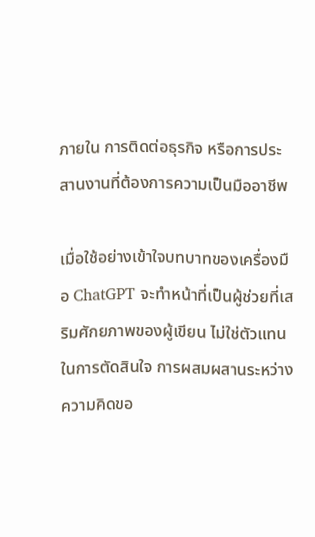ภายใน การติดต่อธุรกิจ หรือการประสานงานที่ต้องการความเป็นมืออาชีพ

เมื่อใช้อย่างเข้าใจบทบาทของเครื่องมือ ChatGPT จะทำหน้าที่เป็นผู้ช่วยที่เสริมศักยภาพของผู้เขียน ไม่ใช่ตัวแทนในการตัดสินใจ การผสมผสานระหว่างความคิดขอ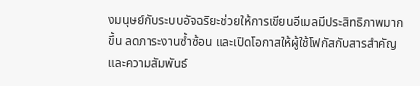งมนุษย์กับระบบอัจฉริยะช่วยให้การเขียนอีเมลมีประสิทธิภาพมากขึ้น ลดภาระงานซ้ำซ้อน และเปิดโอกาสให้ผู้ใช้โฟกัสกับสารสำคัญและความสัมพันธ์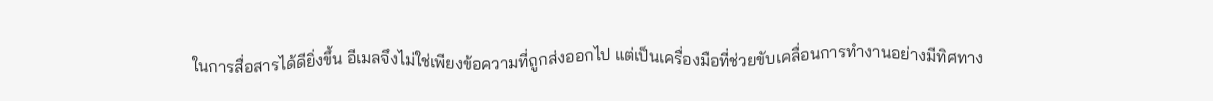ในการสื่อสารได้ดียิ่งขึ้น อีเมลจึงไม่ใช่เพียงข้อความที่ถูกส่งออกไป แต่เป็นเครื่องมือที่ช่วยขับเคลื่อนการทำงานอย่างมีทิศทาง